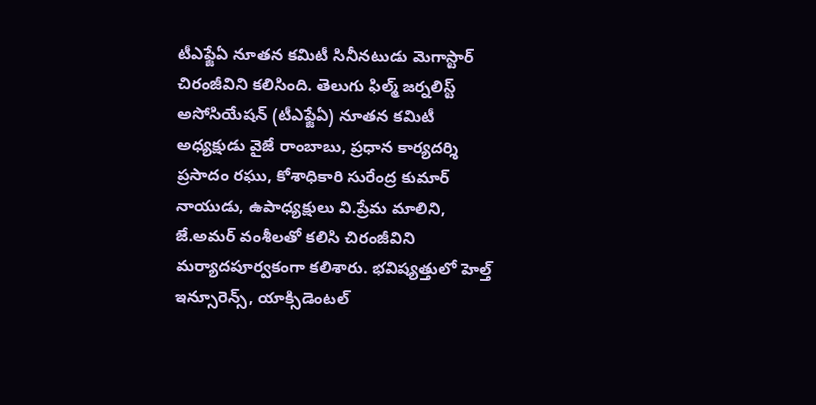టీఎఫ్జేఏ నూతన కమిటీ సినీనటుడు మెగాస్టార్ చిరంజీవిని కలిసింది. తెలుగు ఫిల్మ్ జర్నలిస్ట్ అసోసియేషన్ (టీఎఫ్జేఏ) నూతన కమిటీ అధ్యక్షుడు వైజే రాంబాబు, ప్రధాన కార్యదర్శి ప్రసాదం రఘు, కోశాధికారి సురేంద్ర కుమార్ నాయుడు, ఉపాధ్యక్షులు వి.ప్రేమ మాలిని, జే.అమర్ వంశీలతో కలిసి చిరంజీవిని మర్యాదపూర్వకంగా కలిశారు. భవిష్యత్తులో హెల్త్ ఇన్సూరెన్స్, యాక్సిడెంటల్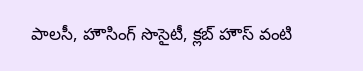పాలసీ, హౌసింగ్ సొసైటీ, క్లబ్ హౌస్ వంటి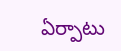ఏర్పాటు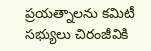ప్రయత్నాలను కమిటీ సభ్యులు చిరంజీవికి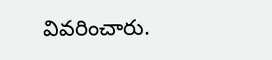వివరించారు.